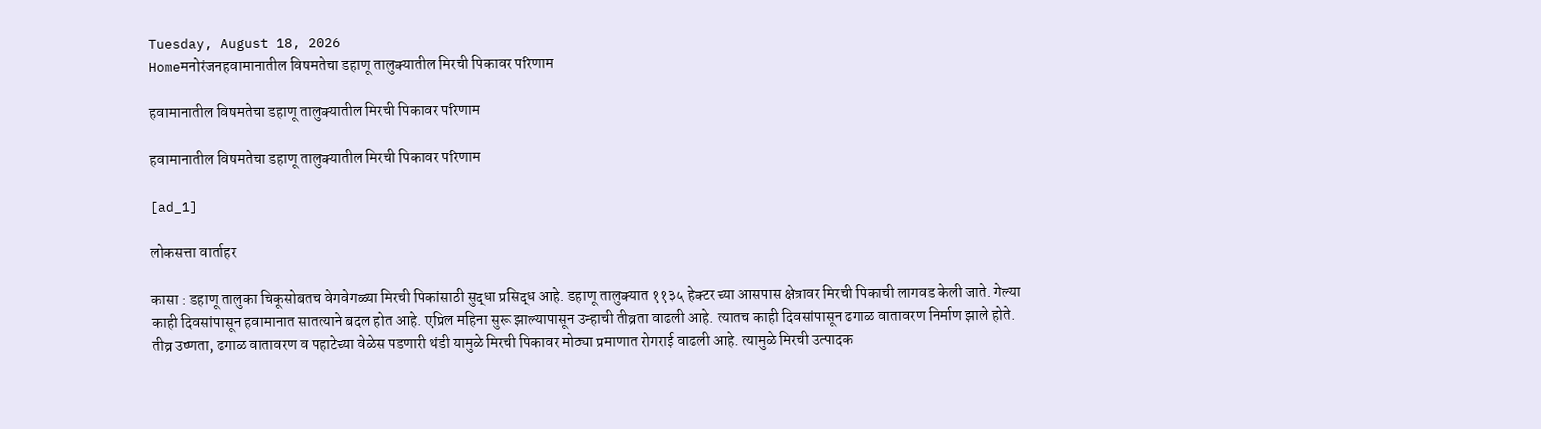Tuesday, August 18, 2026
Homeमनोरंजनहवामानातील विषमतेचा डहाणू तालुक्यातील मिरची पिकावर परिणाम

हवामानातील विषमतेचा डहाणू तालुक्यातील मिरची पिकावर परिणाम

हवामानातील विषमतेचा डहाणू तालुक्यातील मिरची पिकावर परिणाम

[ad_1]

लोकसत्ता वार्ताहर

कासा : डहाणू तालुका चिकूसोबतच वेगवेगळ्या मिरची पिकांसाठी सुद्धा प्रसिद्ध आहे. डहाणू तालुक्यात ११३५ हेक्टर च्या आसपास क्षेत्रावर मिरची पिकाची लागवड केली जाते. गेल्या काही दिवसांपासून हवामानात सातत्याने बदल होत आहे. एप्रिल महिना सुरू झाल्यापासून उन्हाची तीव्रता वाढली आहे. त्यातच काही दिवसांपासून ढगाळ वातावरण निर्माण झाले होते. तीव्र उष्णता, ढगाळ वातावरण व पहाटेच्या वेळेस पडणारी थंडी यामुळे मिरची पिकावर मोठ्या प्रमाणात रोगराई वाढली आहे. त्यामुळे मिरची उत्पादक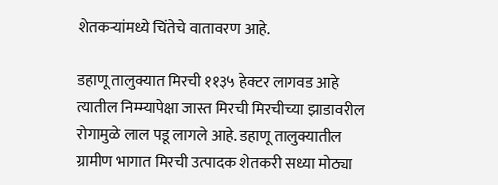शेतकऱ्यांमध्ये चिंतेचे वातावरण आहे.

डहाणू तालुक्यात मिरची ११३५ हेक्टर लागवड आहे त्यातील निम्म्यापेक्षा जास्त मिरची मिरचीच्या झाडावरील रोगामुळे लाल पडू लागले आहे. डहाणू तालुक्यातील ग्रामीण भागात मिरची उत्पादक शेतकरी सध्या मोठ्या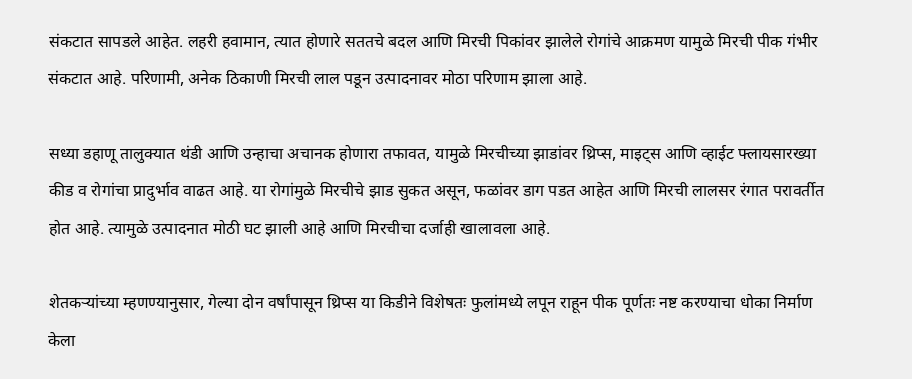संकटात सापडले आहेत. लहरी हवामान, त्यात होणारे सततचे बदल आणि मिरची पिकांवर झालेले रोगांचे आक्रमण यामुळे मिरची पीक गंभीर संकटात आहे. परिणामी, अनेक ठिकाणी मिरची लाल पडून उत्पादनावर मोठा परिणाम झाला आहे.

सध्या डहाणू तालुक्यात थंडी आणि उन्हाचा अचानक होणारा तफावत, यामुळे मिरचीच्या झाडांवर थ्रिप्स, माइट्स आणि व्हाईट फ्लायसारख्या कीड व रोगांचा प्रादुर्भाव वाढत आहे. या रोगांमुळे मिरचीचे झाड सुकत असून, फळांवर डाग पडत आहेत आणि मिरची लालसर रंगात परावर्तीत होत आहे. त्यामुळे उत्पादनात मोठी घट झाली आहे आणि मिरचीचा दर्जाही खालावला आहे.

शेतकऱ्यांच्या म्हणण्यानुसार, गेल्या दोन वर्षांपासून थ्रिप्स या किडीने विशेषतः फुलांमध्ये लपून राहून पीक पूर्णतः नष्ट करण्याचा धोका निर्माण केला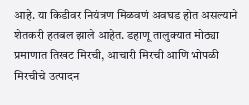आहे. या किडीवर नियंत्रण मिळवणं अवघड होत असल्याने शेतकरी हतबल झाले आहेत. डहाणू तालुक्यात मोठ्या प्रमाणात तिखट मिरची, आचारी मिरची आणि भोपळी मिरचीचे उत्पादन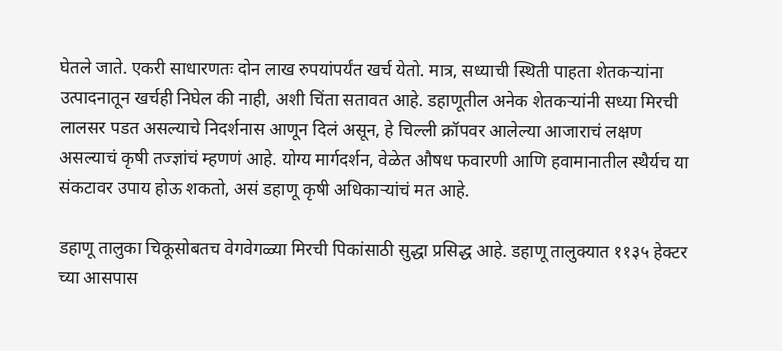घेतले जाते. एकरी साधारणतः दोन लाख रुपयांपर्यंत खर्च येतो. मात्र, सध्याची स्थिती पाहता शेतकऱ्यांना उत्पादनातून खर्चही निघेल की नाही, अशी चिंता सतावत आहे. डहाणूतील अनेक शेतकऱ्यांनी सध्या मिरची लालसर पडत असल्याचे निदर्शनास आणून दिलं असून, हे चिल्ली क्रॉपवर आलेल्या आजाराचं लक्षण असल्याचं कृषी तज्ज्ञांचं म्हणणं आहे. योग्य मार्गदर्शन, वेळेत औषध फवारणी आणि हवामानातील स्थैर्यच या संकटावर उपाय होऊ शकतो, असं डहाणू कृषी अधिकाऱ्यांचं मत आहे.

डहाणू तालुका चिकूसोबतच वेगवेगळ्या मिरची पिकांसाठी सुद्धा प्रसिद्ध आहे. डहाणू तालुक्यात ११३५ हेक्टर च्या आसपास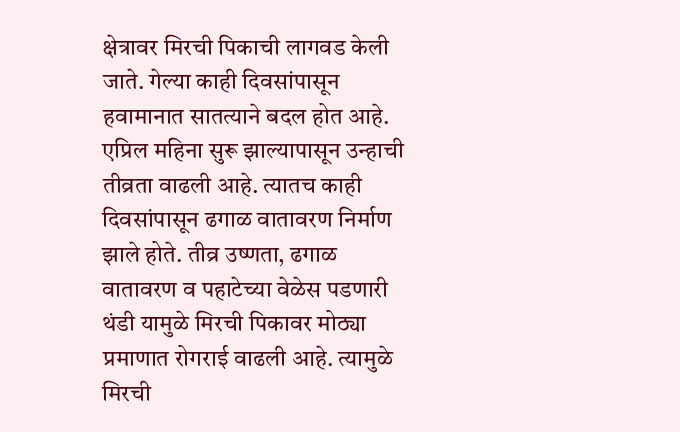क्षेत्रावर मिरची पिकाची लागवड केली जाते. गेल्या काही दिवसांपासून हवामानात सातत्याने बदल होत आहे. एप्रिल महिना सुरू झाल्यापासून उन्हाची तीव्रता वाढली आहे. त्यातच काही दिवसांपासून ढगाळ वातावरण निर्माण झाले होते. तीव्र उष्णता, ढगाळ वातावरण व पहाटेच्या वेळेस पडणारी थंडी यामुळे मिरची पिकावर मोठ्या प्रमाणात रोगराई वाढली आहे. त्यामुळे मिरची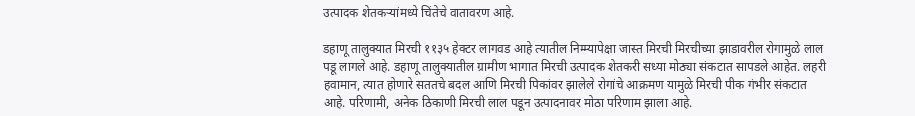उत्पादक शेतकऱ्यांमध्ये चिंतेचे वातावरण आहे.

डहाणू तालुक्यात मिरची ११३५ हेक्टर लागवड आहे त्यातील निम्म्यापेक्षा जास्त मिरची मिरचीच्या झाडावरील रोगामुळे लाल पडू लागले आहे. डहाणू तालुक्यातील ग्रामीण भागात मिरची उत्पादक शेतकरी सध्या मोठ्या संकटात सापडले आहेत. लहरी हवामान, त्यात होणारे सततचे बदल आणि मिरची पिकांवर झालेले रोगांचे आक्रमण यामुळे मिरची पीक गंभीर संकटात आहे. परिणामी, अनेक ठिकाणी मिरची लाल पडून उत्पादनावर मोठा परिणाम झाला आहे.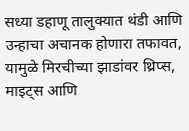सध्या डहाणू तालुक्यात थंडी आणि उन्हाचा अचानक होणारा तफावत, यामुळे मिरचीच्या झाडांवर थ्रिप्स, माइट्स आणि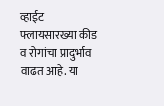व्हाईट फ्लायसारख्या कीड व रोगांचा प्रादुर्भाव वाढत आहे. या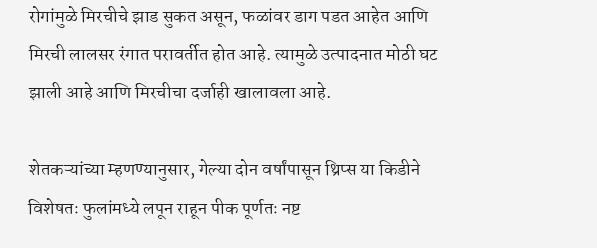रोगांमुळे मिरचीचे झाड सुकत असून, फळांवर डाग पडत आहेत आणि मिरची लालसर रंगात परावर्तीत होत आहे. त्यामुळे उत्पादनात मोठी घट झाली आहे आणि मिरचीचा दर्जाही खालावला आहे.

शेतकऱ्यांच्या म्हणण्यानुसार, गेल्या दोन वर्षांपासून थ्रिप्स या किडीने विशेषतः फुलांमध्ये लपून राहून पीक पूर्णतः नष्ट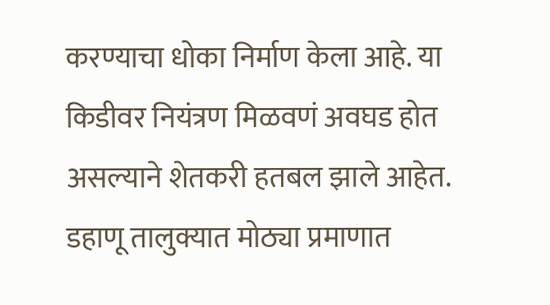करण्याचा धोका निर्माण केला आहे. या किडीवर नियंत्रण मिळवणं अवघड होत असल्याने शेतकरी हतबल झाले आहेत. डहाणू तालुक्यात मोठ्या प्रमाणात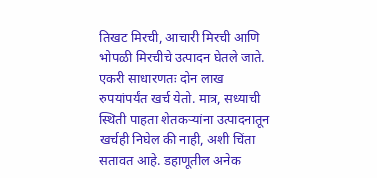तिखट मिरची, आचारी मिरची आणि भोपळी मिरचीचे उत्पादन घेतले जाते. एकरी साधारणतः दोन लाख रुपयांपर्यंत खर्च येतो. मात्र, सध्याची स्थिती पाहता शेतकऱ्यांना उत्पादनातून खर्चही निघेल की नाही, अशी चिंता सतावत आहे. डहाणूतील अनेक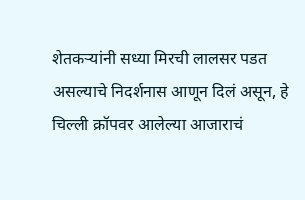शेतकऱ्यांनी सध्या मिरची लालसर पडत असल्याचे निदर्शनास आणून दिलं असून, हे चिल्ली क्रॉपवर आलेल्या आजाराचं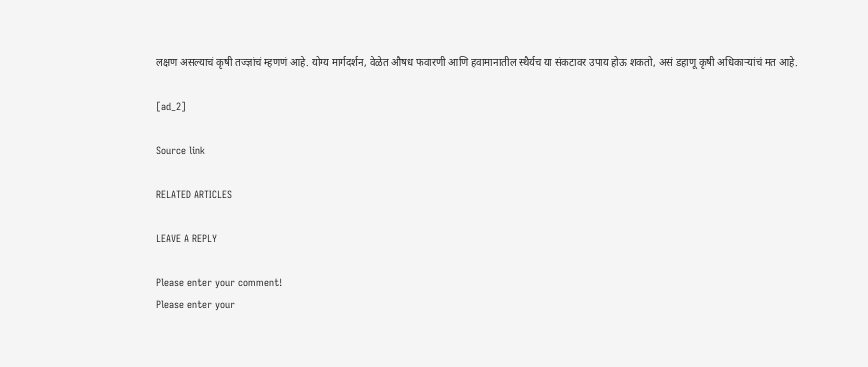लक्षण असल्याचं कृषी तज्ज्ञांचं म्हणणं आहे. योग्य मार्गदर्शन, वेळेत औषध फवारणी आणि हवामानातील स्थैर्यच या संकटावर उपाय होऊ शकतो, असं डहाणू कृषी अधिकाऱ्यांचं मत आहे.

[ad_2]

Source link

RELATED ARTICLES

LEAVE A REPLY

Please enter your comment!
Please enter your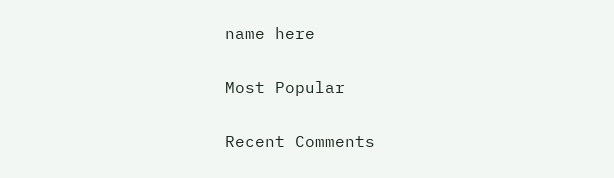name here

Most Popular

Recent Comments